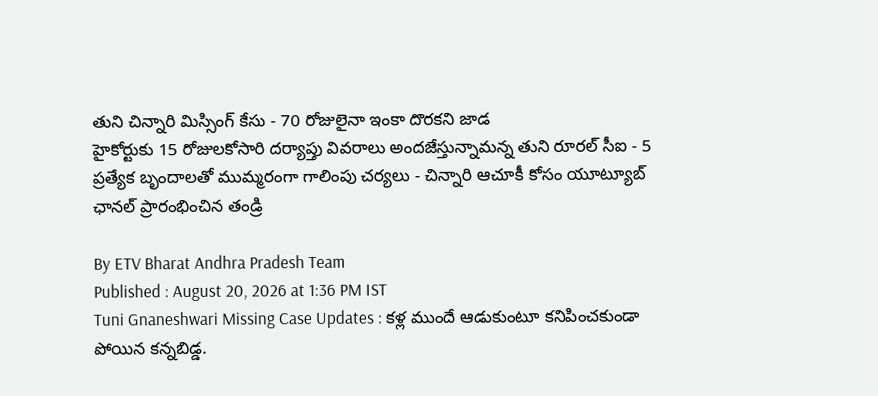తుని చిన్నారి మిస్సింగ్ కేసు - 70 రోజులైనా ఇంకా దొరకని జాడ
హైకోర్టుకు 15 రోజులకోసారి దర్యాప్తు వివరాలు అందజేస్తున్నామన్న తుని రూరల్ సీఐ - 5 ప్రత్యేక బృందాలతో ముమ్మరంగా గాలింపు చర్యలు - చిన్నారి ఆచూకీ కోసం యూట్యూబ్ ఛానల్ ప్రారంభించిన తండ్రి

By ETV Bharat Andhra Pradesh Team
Published : August 20, 2026 at 1:36 PM IST
Tuni Gnaneshwari Missing Case Updates : కళ్ల ముందే ఆడుకుంటూ కనిపించకుండా పోయిన కన్నబిడ్డ.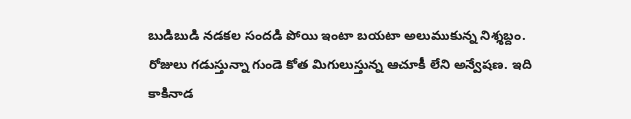బుడిబుడి నడకల సందడి పోయి ఇంటా బయటా అలుముకున్న నిశ్శబ్దం. రోజులు గడుస్తున్నా గుండె కోత మిగులుస్తున్న ఆచూకీ లేని అన్వేషణ. ఇది కాకినాడ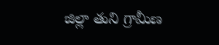జిల్లా తుని గ్రామీణ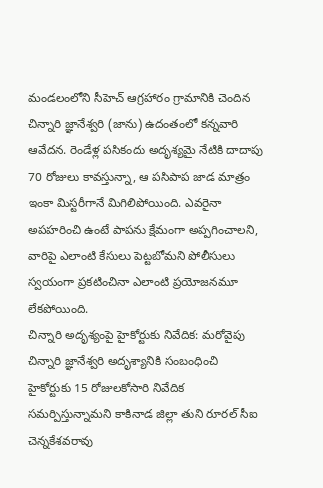మండలంలోని సీహెచ్ ఆగ్రహారం గ్రామానికి చెందిన చిన్నారి జ్ఞానేశ్వరి (జాను) ఉదంతంలో కన్నవారి ఆవేదన. రెండేళ్ల పసికందు అదృశ్యమై నేటికి దాదాపు 70 రోజులు కావస్తున్నా, ఆ పసిపాప జాడ మాత్రం ఇంకా మిస్టరీగానే మిగిలిపోయింది. ఎవరైనా అపహరించి ఉంటే పాపను క్షేమంగా అప్పగించాలని, వారిపై ఎలాంటి కేసులు పెట్టబోమని పోలీసులు స్వయంగా ప్రకటించినా ఎలాంటి ప్రయోజనమూ లేకపోయింది.
చిన్నారి అదృశ్యంపై హైకోర్టుకు నివేదిక: మరోవైపు చిన్నారి జ్ఞానేశ్వరి అదృశ్యానికి సంబంధించి హైకోర్టుకు 15 రోజులకోసారి నివేదిక సమర్పిస్తున్నామని కాకినాడ జిల్లా తుని రూరల్ సీఐ చెన్నకేశవరావు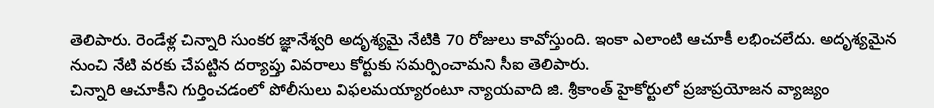తెలిపారు. రెండేళ్ల చిన్నారి సుంకర జ్ఞానేశ్వరి అదృశ్యమై నేటికి 70 రోజులు కావోస్తుంది. ఇంకా ఎలాంటి ఆచూకీ లభించలేదు. అదృశ్యమైన నుంచి నేటి వరకు చేపట్టిన దర్యాప్తు వివరాలు కోర్టుకు సమర్పించామని సీఐ తెలిపారు.
చిన్నారి ఆచూకీని గుర్తించడంలో పోలీసులు విఫలమయ్యారంటూ న్యాయవాది జి. శ్రీకాంత్ హైకోర్టులో ప్రజాప్రయోజన వ్యాజ్యం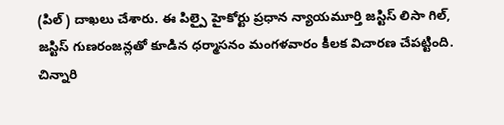(పిల్) దాఖలు చేశారు. ఈ పిల్పై హైకోర్టు ప్రధాన న్యాయమూర్తి జస్టిస్ లిసా గిల్, జస్టిస్ గుణరంజన్లతో కూడిన ధర్మాసనం మంగళవారం కీలక విచారణ చేపట్టింది. చిన్నారి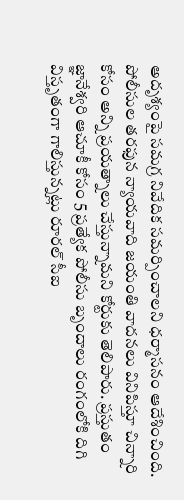అదృశ్యంపై సమగ్ర నివేదిక సమర్పించాలని ధర్మాసనం ఆదేశించింది. పోలీసుల తరఫున న్యాయవాది జయంతి వాదనలు వినిపిస్తూ చిన్నారి కోసం అన్ని ప్రయత్నాలు చేస్తున్నామని కోర్టుకు తెలిపారు. ప్రస్తుతం జ్ఞానేశ్వరి ఆచూకీ కోసం 5 ప్రత్యేక పోలీసు బృందాలు రంగంలోకి దిగి విస్తృతంగా గాలిస్తున్నట్లు రూరల్ సీఐ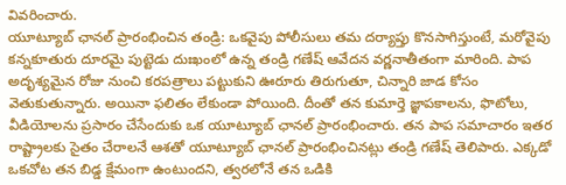వివరించారు.
యూట్యూబ్ ఛానల్ ప్రారంభించిన తండ్రి: ఒకవైపు పోలీసులు తమ దర్యాప్తు కొనసాగిస్తుంటే, మరోవైపు కన్నకూతురు దూరమై పుట్టెడు దుఃఖంలో ఉన్న తండ్రి గణేష్ ఆవేదన వర్ణనాతీతంగా మారింది. పాప అదృశ్యమైన రోజు నుంచి కరపత్రాలు పట్టుకుని ఊరూరు తిరుగుతూ, చిన్నారి జాడ కోసం వెతుకుతున్నారు. అయినా ఫలితం లేకుండా పోయింది. దీంతో తన కుమార్తె జ్ఞాపకాలను, ఫొటోలు, వీడియోలను ప్రసారం చేసేందుకు ఒక యూట్యూబ్ ఛానల్ ప్రారంభించారు. తన పాప సమాచారం ఇతర రాష్ట్రాలకు సైతం చేరాలనే ఆశతో యూట్యూబ్ ఛానల్ ప్రారంభించినట్లు తండ్రి గణేష్ తెలిపారు. ఎక్కడో ఒకచోట తన బిడ్డ క్షేమంగా ఉంటుందని, త్వరలోనే తన ఒడికి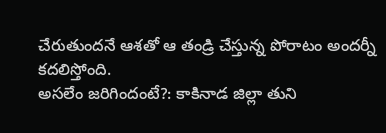చేరుతుందనే ఆశతో ఆ తండ్రి చేస్తున్న పోరాటం అందర్నీ కదలిస్తోంది.
అసలేం జరిగిందంటే?: కాకినాడ జిల్లా తుని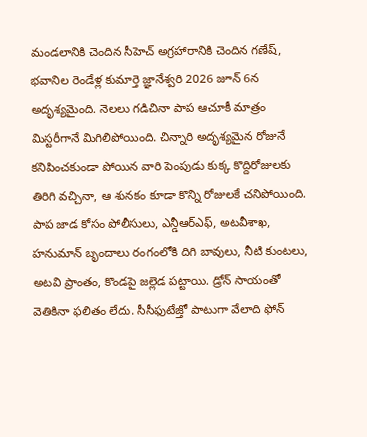మండలానికి చెందిన సీహెచ్ అగ్రహారానికి చెందిన గణేష్, భవానిల రెండేళ్ల కుమార్తె జ్ఞానేశ్వరి 2026 జూన్ 6న అదృశ్యమైంది. నెలలు గడిచినా పాప ఆచూకీ మాత్రం మిస్టరీగానే మిగిలిపోయింది. చిన్నారి అదృశ్యమైన రోజునే కనిపించకుండా పోయిన వారి పెంపుడు కుక్క కొద్దిరోజులకు తిరిగి వచ్చినా, ఆ శునకం కూడా కొన్ని రోజులకే చనిపోయింది. పాప జాడ కోసం పోలీసులు, ఎన్డీఆర్ఎఫ్, అటవీశాఖ, హనుమాన్ బృందాలు రంగంలోకి దిగి బావులు, నీటి కుంటలు, అటవి ప్రాంతం, కొండపై జల్లెడ పట్టాయి. డ్రోన్ సాయంతో వెతికినా ఫలితం లేదు. సీసీఫుటేజ్తో పాటుగా వేలాది ఫోన్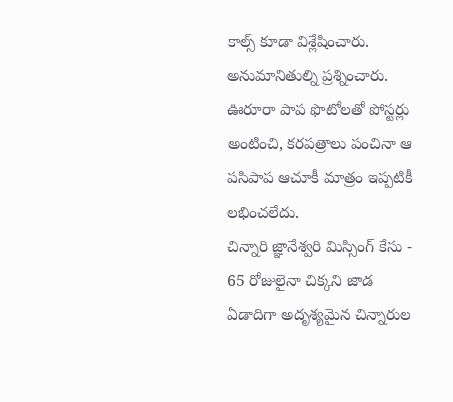కాల్స్ కూడా విశ్లేషించారు. అనుమానితుల్ని ప్రశ్నించారు. ఊరూరా పాప ఫొటోలతో పోస్టర్లు అంటించి, కరపత్రాలు పంచినా ఆ పసిపాప ఆచూకీ మాత్రం ఇప్పటికీ లభించలేదు.
చిన్నారి జ్ఞానేశ్వరి మిస్సింగ్ కేసు - 65 రోజులైనా చిక్కని జాడ
ఏడాదిగా అదృశ్యమైన చిన్నారుల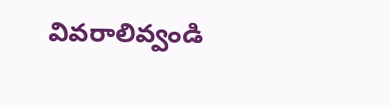వివరాలివ్వండి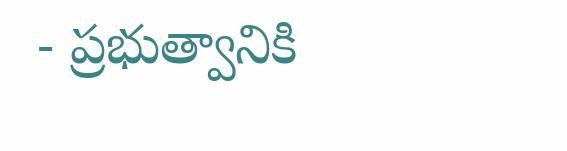- ప్రభుత్వానికి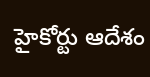హైకోర్టు ఆదేశం